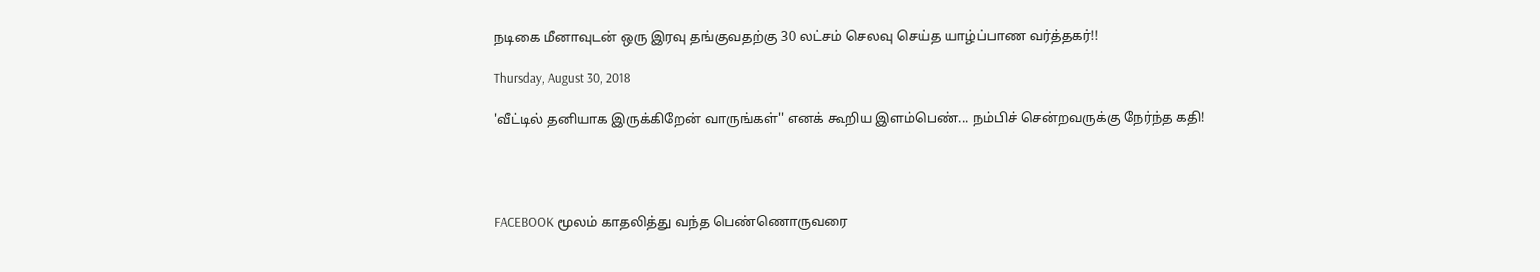நடிகை மீனாவுடன் ஒரு இரவு தங்குவதற்கு 30 லட்சம் செலவு செய்த யாழ்ப்பாண வர்த்தகர்!!

Thursday, August 30, 2018

'வீட்டில் தனியாக இருக்கிறேன் வாருங்கள்'' எனக் கூறிய இளம்பெண்... நம்பிச் சென்றவருக்கு நேர்ந்த கதி!




FACEBOOK மூலம் காதலித்து வந்த பெண்ணொருவரை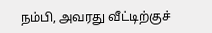நம்பி, அவரது வீட்டிற்குச்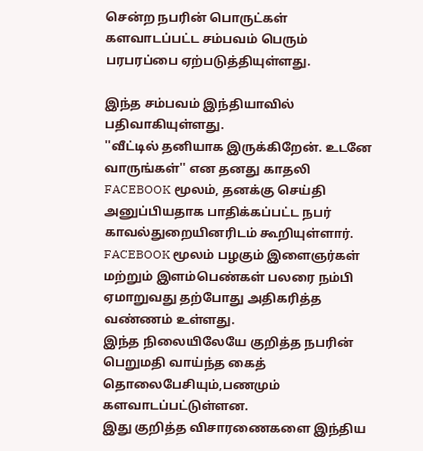சென்ற நபரின் பொருட்கள் களவாடப்பட்ட சம்பவம் பெரும் பரபரப்பை ஏற்படுத்தியுள்ளது.

இந்த சம்பவம் இந்தியாவில் பதிவாகியுள்ளது.
''வீட்டில் தனியாக இருக்கிறேன். உடனே வாருங்கள்'' என தனது காதலி FACEBOOK மூலம், தனக்கு செய்தி அனுப்பியதாக பாதிக்கப்பட்ட நபர் காவல்துறையினரிடம் கூறியுள்ளார்.
FACEBOOK மூலம் பழகும் இளைஞர்கள் மற்றும் இளம்பெண்கள் பலரை நம்பி ஏமாறுவது தற்போது அதிகரித்த வண்ணம் உள்ளது.
இந்த நிலையிலேயே குறித்த நபரின் பெறுமதி வாய்ந்த கைத் தொலைபேசியும்,பணமும் களவாடப்பட்டுள்ளன.
இது குறித்த விசாரணைகளை இந்திய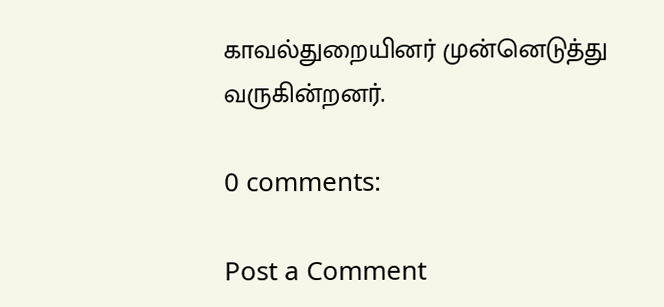காவல்துறையினர் முன்னெடுத்து வருகின்றனர்.

0 comments:

Post a Comment